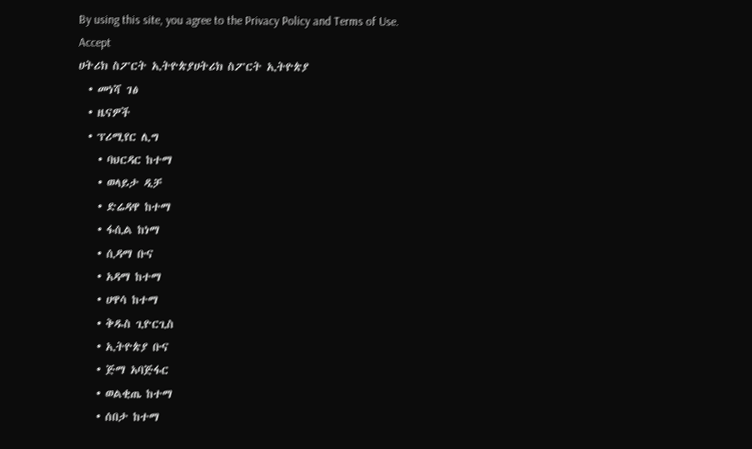By using this site, you agree to the Privacy Policy and Terms of Use.
Accept
ሀትሪክ ስፖርት ኢትዮጵያሀትሪክ ስፖርት ኢትዮጵያ
  • መነሻ ገፅ
  • ዜናዎች
  • ፕሪሚየር ሊግ
    • ባህርዳር ከተማ
    • ወላይታ ዲቻ
    • ድሬዳዋ ከተማ
    • ፋሲል ከነማ
    • ሲዳማ ቡና
    • አዳማ ከተማ
    • ሀዋሳ ከተማ
    • ቅዱስ ጊዮርጊስ
    • ኢትዮጵያ ቡና
    • ጅማ አባጅፋር
    • ወልቂጤ ከተማ
    • ሰበታ ከተማ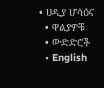• ሀዲያ ሆሳዕና
  • ዋልያዎቹ
  • ውድድሮች
  • English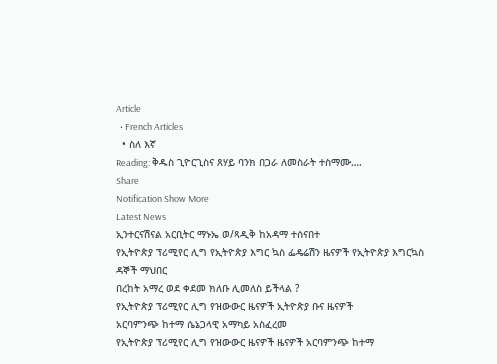Article
  • French Articles
  • ስለ እኛ
Reading: ቅዱስ ጊዮርጊስና ጸሃይ ባንክ በጋራ ለመስራት ተስማሙ….
Share
Notification Show More
Latest News
ኢንተርናሽናል አርቢትር ማኑኤ ወ/ጻዲቅ ከአዳማ ተሰናበተ
የኢትዮጵያ ፕሪሚየር ሊግ የኢትዮጵያ እግር ኳስ ፌዴሬሽን ዜናዎች የኢትዮጵያ እግርኳስ ዳኞች ማህበር
በረከት አማረ ወደ ቀደመ ክለቡ ሊመለስ ይችላል ?
የኢትዮጵያ ፕሪሚየር ሊግ የዝውውር ዜናዎች ኢትዮጵያ ቡና ዜናዎች
አርባምንጭ ከተማ ሴኔጋላዊ አማካይ አስፈረመ
የኢትዮጵያ ፕሪሚየር ሊግ የዝውውር ዜናዎች ዜናዎች አርባምንጭ ከተማ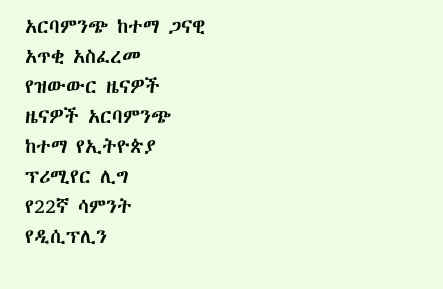አርባምንጭ ከተማ ጋናዊ አጥቂ አስፈረመ
የዝውውር ዜናዎች ዜናዎች አርባምንጭ ከተማ የኢትዮጵያ ፕሪሚየር ሊግ
የ22ኛ ሳምንት የዲሲፕሊን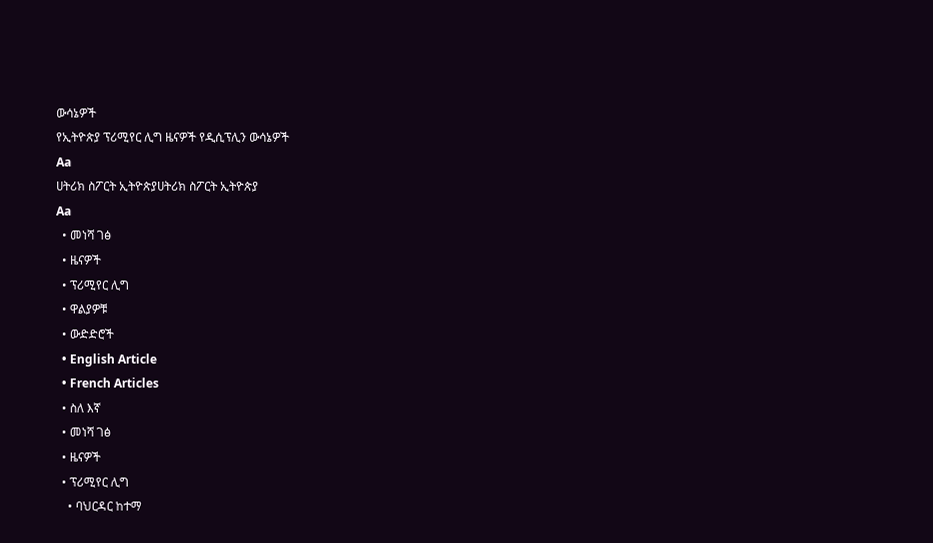ውሳኔዎች
የኢትዮጵያ ፕሪሚየር ሊግ ዜናዎች የዲሲፕሊን ውሳኔዎች
Aa
ሀትሪክ ስፖርት ኢትዮጵያሀትሪክ ስፖርት ኢትዮጵያ
Aa
  • መነሻ ገፅ
  • ዜናዎች
  • ፕሪሚየር ሊግ
  • ዋልያዎቹ
  • ውድድሮች
  • English Article
  • French Articles
  • ስለ እኛ
  • መነሻ ገፅ
  • ዜናዎች
  • ፕሪሚየር ሊግ
    • ባህርዳር ከተማ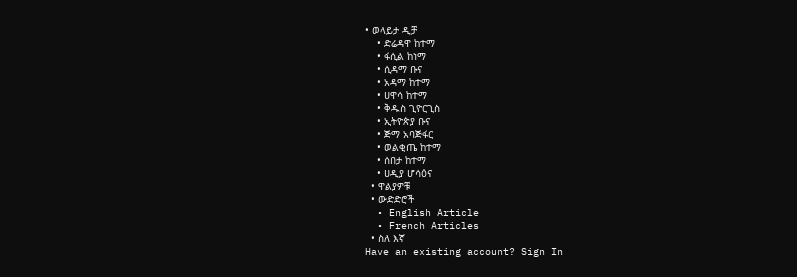• ወላይታ ዲቻ
    • ድሬዳዋ ከተማ
    • ፋሲል ከነማ
    • ሲዳማ ቡና
    • አዳማ ከተማ
    • ሀዋሳ ከተማ
    • ቅዱስ ጊዮርጊስ
    • ኢትዮጵያ ቡና
    • ጅማ አባጅፋር
    • ወልቂጤ ከተማ
    • ሰበታ ከተማ
    • ሀዲያ ሆሳዕና
  • ዋልያዎቹ
  • ውድድሮች
  • English Article
  • French Articles
  • ስለ እኛ
Have an existing account? Sign In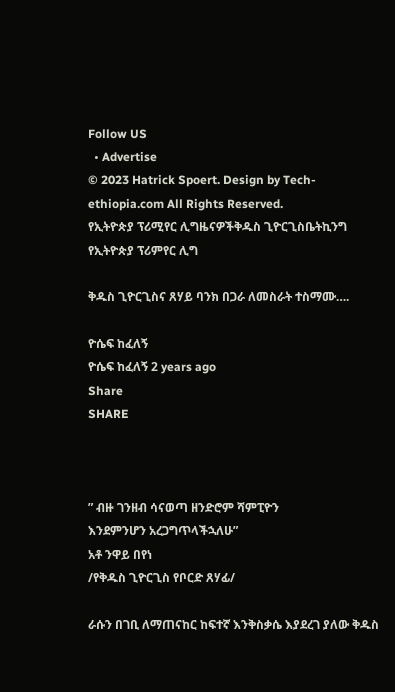Follow US
  • Advertise
© 2023 Hatrick Spoert. Design by Tech-ethiopia.com All Rights Reserved.
የኢትዮጵያ ፕሪሚየር ሊግዜናዎችቅዱስ ጊዮርጊስቤትኪንግ የኢትዮጵያ ፕሪምየር ሊግ

ቅዱስ ጊዮርጊስና ጸሃይ ባንክ በጋራ ለመስራት ተስማሙ….

ዮሴፍ ከፈለኝ
ዮሴፍ ከፈለኝ 2 years ago
Share
SHARE



” ብዙ ገንዘብ ሳናወጣ ዘንድሮም ሻምፒዮን
እንደምንሆን አረጋግጥላችኋለሁ”
አቶ ንዋይ በየነ
/የቅዱስ ጊዮርጊስ የቦርድ ጸሃፊ/

ራሱን በገቢ ለማጠናከር ከፍተኛ እንቅስቃሴ እያደረገ ያለው ቅዱስ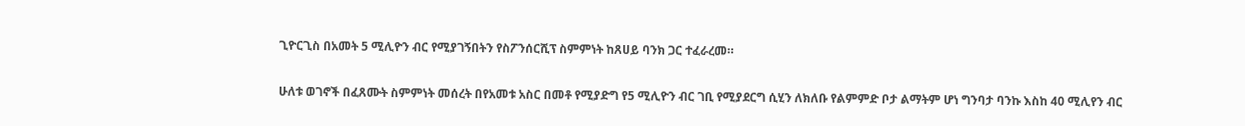ጊዮርጊስ በአመት 5 ሚሊዮን ብር የሚያገኝበትን የስፖንሰርሺፕ ስምምነት ከጸሀይ ባንክ ጋር ተፈራረመ።


ሁለቱ ወገኖች በፈጸሙት ስምምነት መሰረት በየአመቱ አስር በመቶ የሚያድግ የ5 ሚሊዮን ብር ገቢ የሚያደርግ ሲሂን ለክለቡ የልምምድ ቦታ ልማትም ሆነ ግንባታ ባንኩ እስከ 40 ሚሊየን ብር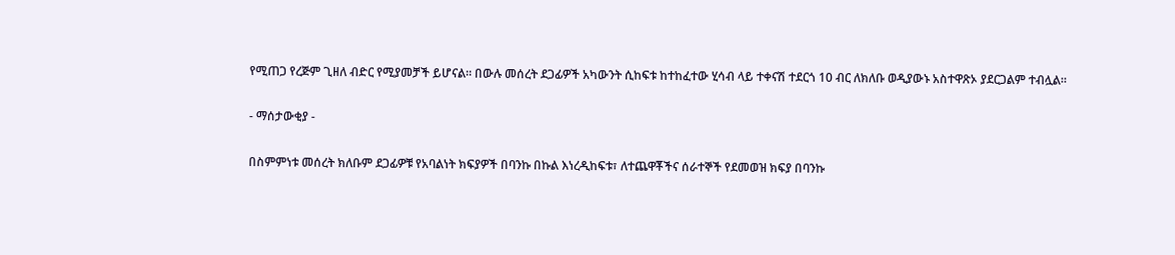የሚጠጋ የረጅም ጊዘለ ብድር የሚያመቻች ይሆናል። በውሉ መሰረት ደጋፊዎች አካውንት ሲከፍቱ ከተከፈተው ሂሳብ ላይ ተቀናሽ ተደርጎ 10 ብር ለክለቡ ወዲያውኑ አስተዋጽኦ ያደርጋልም ተብሏል።

- ማሰታውቂያ -

በስምምነቱ መሰረት ክለቡም ደጋፊዎቹ የአባልነት ክፍያዎች በባንኩ በኩል እነረዲከፍቱ፣ ለተጨዋቾችና ሰራተኞች የደመወዝ ክፍያ በባንኩ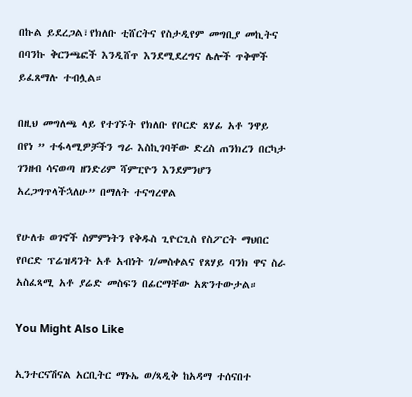በኩል ይደረጋል፣የክለቡ ቲሸርትና የስታዲየም መግቢያ መኪትና በባንኩ ቅርንጫፎች እንዲሸጥ እንደሚደረግና ሌሎች ጥቅሞች ይፈጸማሉ ተብሏል።

በዚህ መግለጫ ላይ የተገኙት የክለቡ የቦርድ ጸሃፊ አቶ ንዋይ በየነ ” ተፋላሚዎቻችን ግራ እስኪገባቸው ድረስ ጠንክረን በርካታ ገንዘብ ሳናወጣ ዘንድሪም ሻምፒዮን እንደምንሆን አረጋግጥላችኋለሁ” በማለት ተናግረዋል

የሁለቱ ወገኖች ስምምነትን የቅዱስ ጊዮርጊስ የስፖርት ማህበር የቦርድ ፕሬዝዳንት አቶ አብነት ገ/መስቀልና የጸሃይ ባንክ ዋና ስራ አስፈጻሚ አቶ ያሬድ መስፍን በፊርማቸው አጽንተውታል።

You Might Also Like

ኢንተርናሽናል አርቢትር ማኑኤ ወ/ጻዲቅ ከአዳማ ተሰናበተ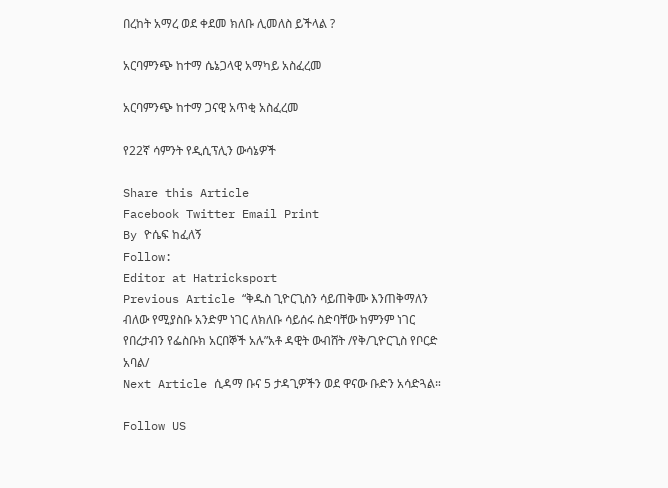በረከት አማረ ወደ ቀደመ ክለቡ ሊመለስ ይችላል ?

አርባምንጭ ከተማ ሴኔጋላዊ አማካይ አስፈረመ

አርባምንጭ ከተማ ጋናዊ አጥቂ አስፈረመ

የ22ኛ ሳምንት የዲሲፕሊን ውሳኔዎች

Share this Article
Facebook Twitter Email Print
By ዮሴፍ ከፈለኝ
Follow:
Editor at Hatricksport
Previous Article “ቅዱስ ጊዮርጊስን ሳይጠቅሙ እንጠቅማለን ብለው የሚያስቡ አንድም ነገር ለክለቡ ሳይሰሩ ስድባቸው ከምንም ነገር የበረታብን የፌስቡክ አርበኞች አሉ”አቶ ዳዊት ውብሸት /የቅ/ጊዮርጊስ የቦርድ አባል/
Next Article ሲዳማ ቡና 5 ታዳጊዎችን ወደ ዋናው ቡድን አሳድጓል።

Follow US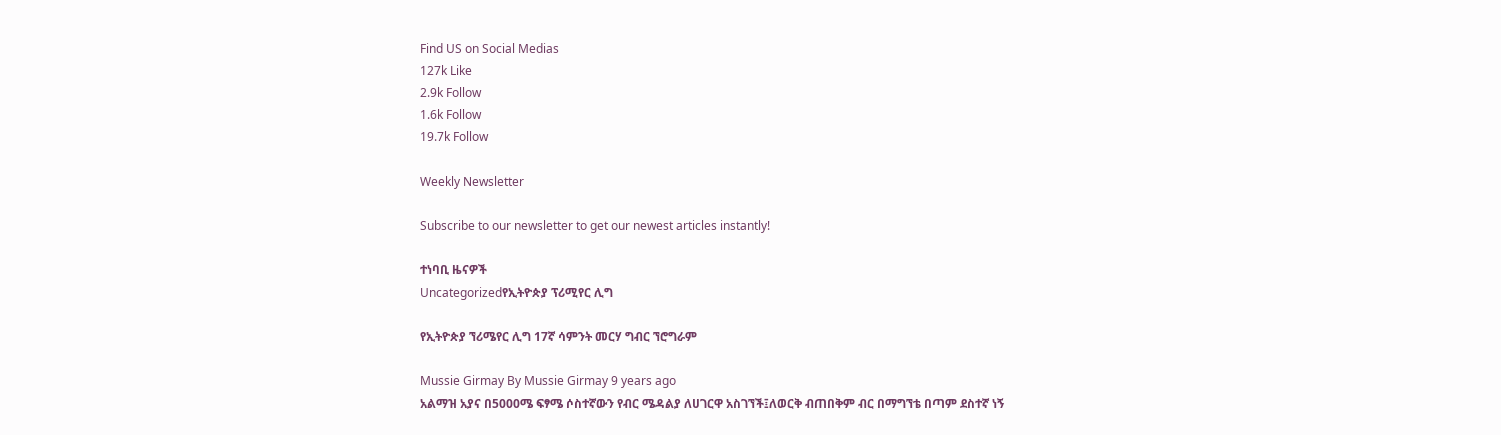Find US on Social Medias
127k Like
2.9k Follow
1.6k Follow
19.7k Follow

Weekly Newsletter

Subscribe to our newsletter to get our newest articles instantly!

ተነባቢ ዜናዎች
Uncategorizedየኢትዮጵያ ፕሪሚየር ሊግ

የኢትዮጵያ ኘሪሜየር ሊግ 17ኛ ሳምንት መርሃ ግብር ኘሮግራም

Mussie Girmay By Mussie Girmay 9 years ago
አልማዝ አያና በ5000ሜ ፍፃሜ ሶስተኛውን የብር ሜዳልያ ለሀገርዋ አስገኘች፤ለወርቅ ብጠበቅም ብር በማግኘቴ በጣም ደስተኛ ነኝ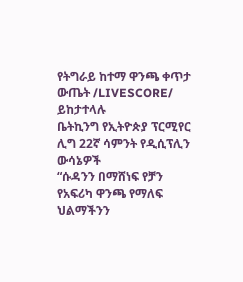የትግራይ ከተማ ዋንጫ ቀጥታ ውጤት /LIVESCORE/ ይከታተላሉ
ቤትኪንግ የኢትዮጵያ ፕርሚየር ሊግ 22ኛ ሳምንት የዲሲፕሊን ውሳኔዎች
“ሱዳንን በማሸነፍ የቻን የአፍሪካ ዋንጫ የማለፍ ህልማችንን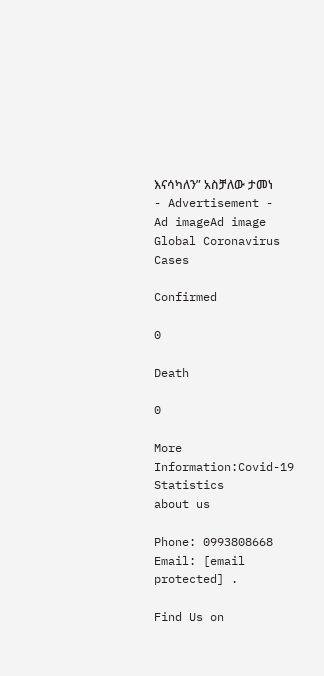እናሳካለን” አስቻለው ታመነ
- Advertisement -
Ad imageAd image
Global Coronavirus Cases

Confirmed

0

Death

0

More Information:Covid-19 Statistics
about us

Phone: 0993808668 Email: [email protected] .

Find Us on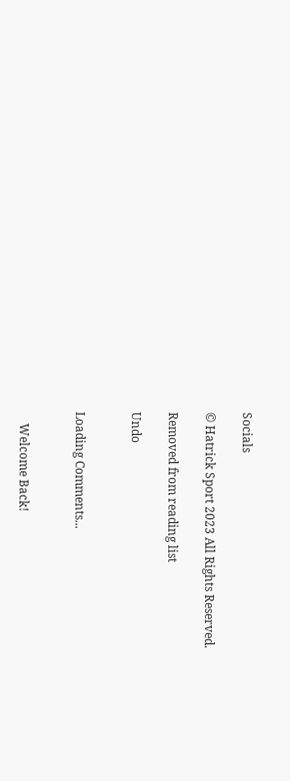Socials

© Hatrick Sport 2023 All Rights Reserved.

Removed from reading list

Undo


Loading Comments...


    Welcome Back!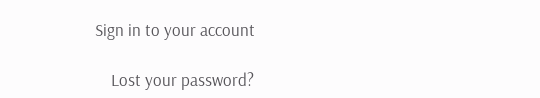Sign in to your account

    Lost your password?